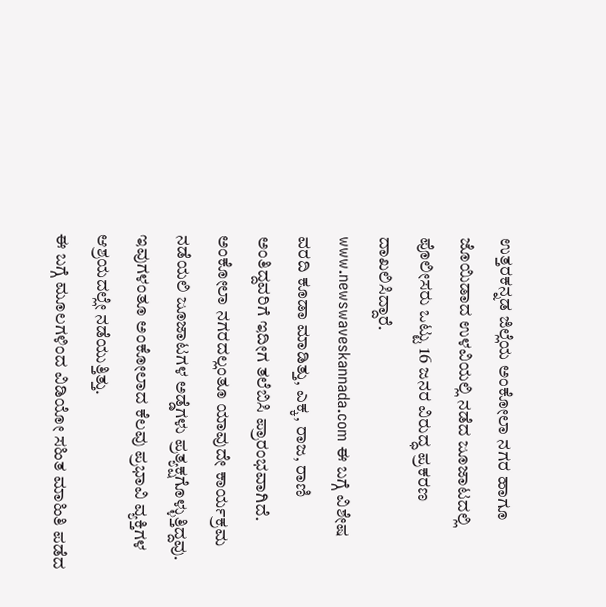ಉತ್ತರಕನ್ನಡ ಜಿಲ್ಲೆಯ ಅಂಕೋಲಾ ನಗರ ಹಾಗೂ ಜೊಯಿಡಾದ ಉಳವಿಯಲ್ಲಿ ನಡೆದ ಜೂಜಾಟದಲ್ಲಿ ಪೊಲೀಸರು ಒಟ್ಟು 16 ಜನರ ವಿರುದ್ಧ ಪ್ರಕರಣ ದಾಖಲಿಸಿದ್ದಾರೆ.
www.newswaveskannada.com ಈ ಬಗ್ಗೆ ವಿಶೇಷ ವರದಿ ಕೂಡಾ ಮಾಡಿತ್ತು, ಎಕ್ಕ, ರಾಜ, ರಾಣಿ ಅಂತಿದ್ದವರಿಗೆ ಇದೀಗ ತಲೆಬಿಸಿ ಪ್ರಾರಂಭವಾಗಿದೆ.
ಅಂಕೋಲಾ ನಗರದಲ್ಲಂತೂ ಯಾವುದೇ ಕಾರ್ಯಕ್ರಮ ನಡೆಯಲಿ ಜೂಜಾಟಗಳ ಅಡ್ಡೆಗಳು ಪ್ರತ್ಯಕ್ಷಗೊಳ್ಳುತ್ತಿದ್ದವು. ಇವುಗಳಂತೂ ಅಂಕೋಲಾದ ಕೆಲವು ಪ್ರಭಾವಿ ವ್ಯಕ್ತಿಗಳ ಆಶ್ರಯದಲ್ಲೇ ನಡೆಯುತ್ತಿತ್ತು.
ಈ ಬಗ್ಗೆ ಮೂಲಗಳಿಂದ ವಿಡಿಯೋ ಸಹಿತ ಮಾಹಿತಿ ಪಡೆದ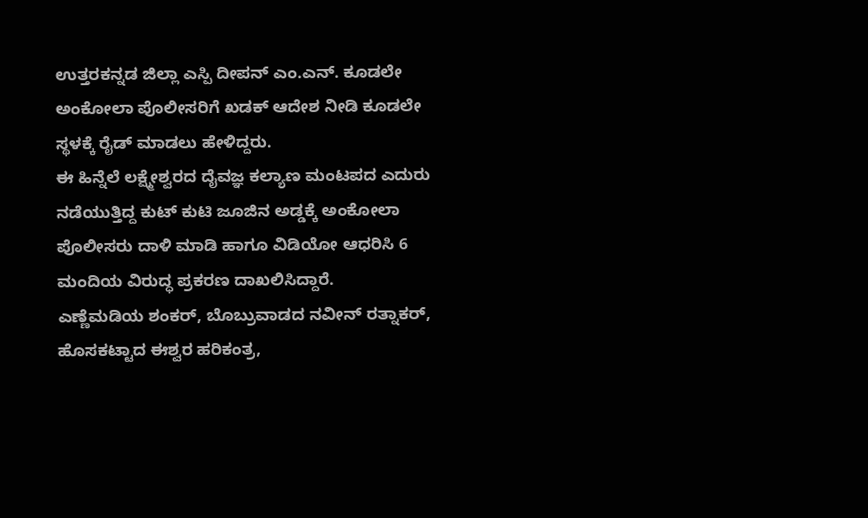ಉತ್ತರಕನ್ನಡ ಜಿಲ್ಲಾ ಎಸ್ಪಿ ದೀಪನ್ ಎಂ.ಎನ್. ಕೂಡಲೇ ಅಂಕೋಲಾ ಪೊಲೀಸರಿಗೆ ಖಡಕ್ ಆದೇಶ ನೀಡಿ ಕೂಡಲೇ ಸ್ಥಳಕ್ಕೆ ರೈಡ್ ಮಾಡಲು ಹೇಳಿದ್ದರು.
ಈ ಹಿನ್ನೆಲೆ ಲಕ್ಷ್ಮೇಶ್ವರದ ದೈವಜ್ಞ ಕಲ್ಯಾಣ ಮಂಟಪದ ಎದುರು ನಡೆಯುತ್ತಿದ್ದ ಕುಟ್ ಕುಟಿ ಜೂಜಿನ ಅಡ್ಡಕ್ಕೆ ಅಂಕೋಲಾ ಪೊಲೀಸರು ದಾಳಿ ಮಾಡಿ ಹಾಗೂ ವಿಡಿಯೋ ಆಧರಿಸಿ 6 ಮಂದಿಯ ವಿರುದ್ಧ ಪ್ರಕರಣ ದಾಖಲಿಸಿದ್ದಾರೆ.
ಎಣ್ಣೆಮಡಿಯ ಶಂಕರ್, ಬೊಬ್ರುವಾಡದ ನವೀನ್ ರತ್ನಾಕರ್, ಹೊಸಕಟ್ಟಾದ ಈಶ್ವರ ಹರಿಕಂತ್ರ,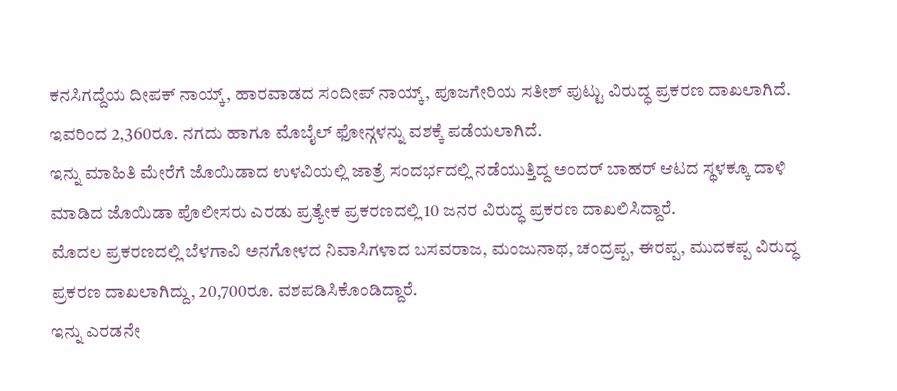ಕನಸಿಗದ್ದೆಯ ದೀಪಕ್ ನಾಯ್ಕ್, ಹಾರವಾಡದ ಸಂದೀಪ್ ನಾಯ್ಕ್, ಪೂಜಗೇರಿಯ ಸತೀಶ್ ಪುಟ್ಟು ವಿರುದ್ಧ ಪ್ರಕರಣ ದಾಖಲಾಗಿದೆ. ಇವರಿಂದ 2,360ರೂ. ನಗದು ಹಾಗೂ ಮೊಬೈಲ್ ಫೋನ್ಗಳನ್ನು ವಶಕ್ಕೆ ಪಡೆಯಲಾಗಿದೆ.
ಇನ್ನು ಮಾಹಿತಿ ಮೇರೆಗೆ ಜೊಯಿಡಾದ ಉಳವಿಯಲ್ಲಿ ಜಾತ್ರೆ ಸಂದರ್ಭದಲ್ಲಿ ನಡೆಯುತ್ತಿದ್ದ ಅಂದರ್ ಬಾಹರ್ ಆಟದ ಸ್ಥಳಕ್ಕೂ ದಾಳಿ ಮಾಡಿದ ಜೊಯಿಡಾ ಪೊಲೀಸರು ಎರಡು ಪ್ರತ್ಯೇಕ ಪ್ರಕರಣದಲ್ಲಿ 10 ಜನರ ವಿರುದ್ಧ ಪ್ರಕರಣ ದಾಖಲಿಸಿದ್ದಾರೆ.
ಮೊದಲ ಪ್ರಕರಣದಲ್ಲಿ ಬೆಳಗಾವಿ ಅನಗೋಳದ ನಿವಾಸಿಗಳಾದ ಬಸವರಾಜ, ಮಂಜುನಾಥ, ಚಂದ್ರಪ್ಪ, ಈರಪ್ಪ, ಮುದಕಪ್ಪ ವಿರುದ್ಧ ಪ್ರಕರಣ ದಾಖಲಾಗಿದ್ದು, 20,700ರೂ. ವಶಪಡಿಸಿಕೊಂಡಿದ್ದಾರೆ.
ಇನ್ನು ಎರಡನೇ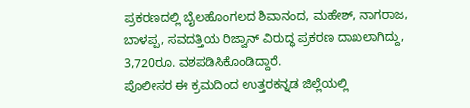ಪ್ರಕರಣದಲ್ಲಿ ಬೈಲಹೊಂಗಲದ ಶಿವಾನಂದ, ಮಹೇಶ್, ನಾಗರಾಜ, ಬಾಳಪ್ಪ, ಸವದತ್ತಿಯ ರಿಜ್ವಾನ್ ವಿರುದ್ಧ ಪ್ರಕರಣ ದಾಖಲಾಗಿದ್ದು, 3,720ರೂ. ವಶಪಡಿಸಿಕೊಂಡಿದ್ದಾರೆ.
ಪೊಲೀಸರ ಈ ಕ್ರಮದಿಂದ ಉತ್ತರಕನ್ನಡ ಜಿಲ್ಲೆಯಲ್ಲಿ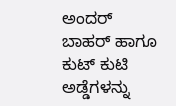ಅಂದರ್ ಬಾಹರ್ ಹಾಗೂ ಕುಟ್ ಕುಟಿ ಅಡ್ಡೆಗಳನ್ನು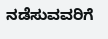ನಡೆಸುವವರಿಗೆ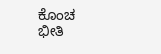ಕೊಂಚ ಭೀತಿ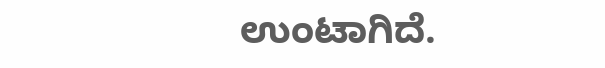ಉಂಟಾಗಿದೆ.